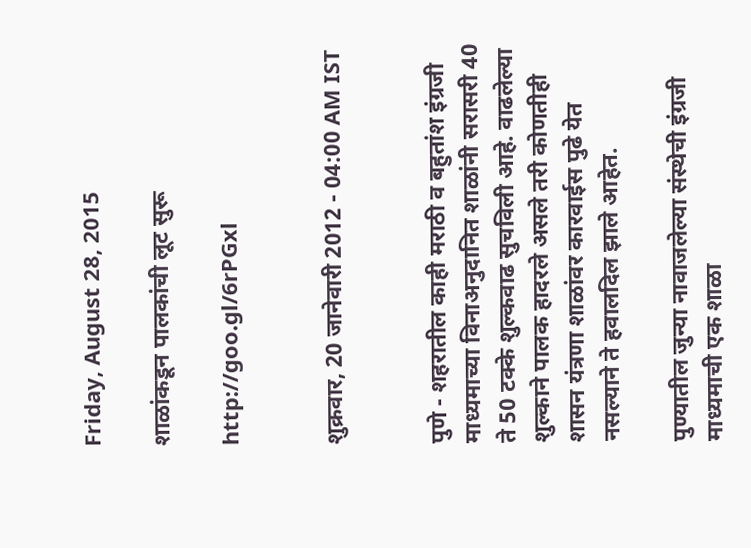Friday, August 28, 2015

शाळांकडून पालकांची लूट सुरू

http://goo.gl/6rPGxl


शुक्रवार, 20 जानेवारी 2012 - 04:00 AM IST


पुणे - शहरातील काही मराठी व बहुतांश इंग्रजी माध्यमाच्या विनाअनुदानित शाळांनी सरासरी 40 ते 50 टक्के शुल्कवाढ सुचविली आहे. वाढलेल्या शुल्काने पालक हादरले असले तरी कोणतीही शासन यंत्रणा शाळांवर कारवाईस पुढे येत नसल्याने ते हवालदिल झाले आहेत.

पुण्यातील जुन्या नावाजलेल्या संस्थेची इंग्रजी माध्यमाची एक शाळा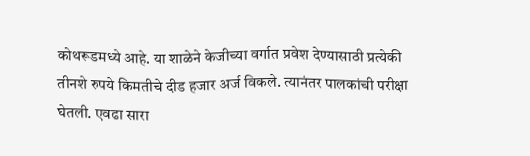कोथरूडमध्ये आहे. या शाळेने केजीच्या वर्गात प्रवेश देण्यासाठी प्रत्येकी तीनशे रुपये किमतीचे दीड हजार अर्ज विकले. त्यानंतर पालकांची परीक्षा घेतली. एवढा सारा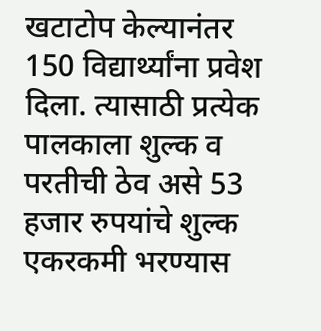खटाटोप केल्यानंतर 150 विद्यार्थ्यांना प्रवेश दिला. त्यासाठी प्रत्येक पालकाला शुल्क व परतीची ठेव असे 53 हजार रुपयांचे शुल्क एकरकमी भरण्यास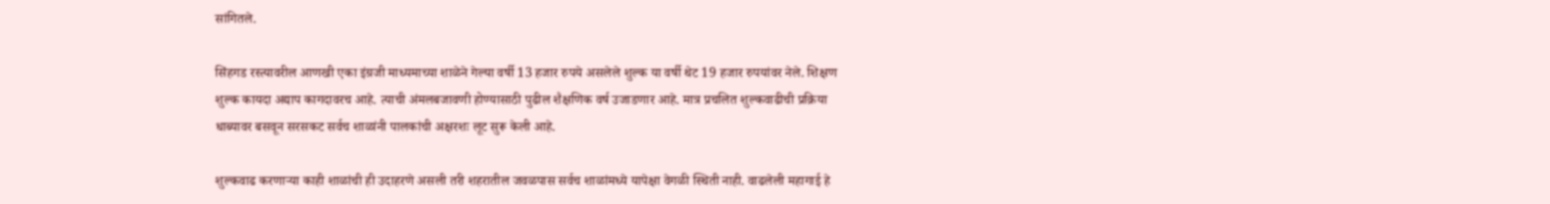सांगितले.

सिंहगड रस्त्यावरील आणखी एका इंग्रजी माध्यमाच्या शाळेने गेल्या वर्षी 13 हजार रुपये असलेले शुल्क या वर्षी थेट 19 हजार रुपयांवर नेले. शिक्षण शुल्क कायदा अद्याप कागदावरच आहे. त्याची अंमलबजावणी होण्यासाठी पुढील शैक्षणिक वर्ष उजाडणार आहे. मात्र प्रचलित शुल्कवाढीची प्रक्रिया धाब्यावर बसवून सरसकट सर्वच शाळांनी पालकांची अक्षरशः लूट सुरू केली आहे.

शुल्कवाढ करणाऱ्या काही शाळांची ही उदाहरणे असली तरी शहरातील जवळपास सर्वच शाळांमध्ये यापेक्षा वेगळी स्थिती नाही. वाढलेली महागाई हे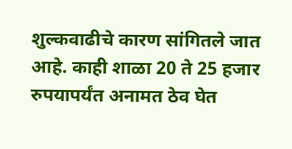शुल्कवाढीचे कारण सांगितले जात आहे. काही शाळा 20 ते 25 हजार रुपयापर्यंत अनामत ठेव घेत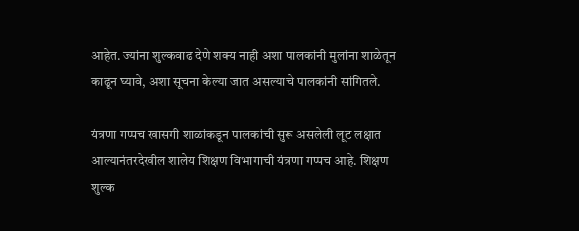आहेत. ज्यांना शुल्कवाढ देणे शक्‍य नाही अशा पालकांनी मुलांना शाळेतून काढून घ्यावे, अशा सूचना केल्या जात असल्याचे पालकांनी सांगितले.

यंत्रणा गप्पच खासगी शाळांकडून पालकांची सुरू असलेली लूट लक्षात आल्यानंतरदेखील शालेय शिक्षण विभागाची यंत्रणा गप्पच आहे. शिक्षण शुल्क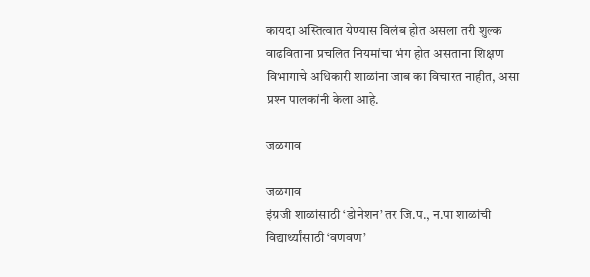कायदा अस्तित्वात येण्यास विलंब होत असला तरी शुल्क वाढविताना प्रचलित नियमांचा भंग होत असताना शिक्षण विभागाचे अधिकारी शाळांना जाब का विचारत नाहीत, असा प्रश्‍न पालकांनी केला आहे.

जळगाव

जळगाव
इंग्रजी शाळांसाठी ‘डोनेशन’ तर जि.प., न.पा शाळांची विद्यार्थ्यांसाठी ‘वणवण’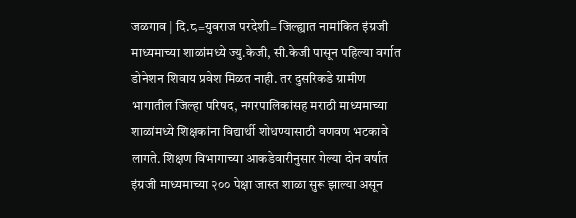जळगाव | दि.८=युवराज परदेशी= जिल्ह्यात नामांकित इंग्रजी माध्यमाच्या शाळांमध्ये ज्यु.केजी, सी.केजी पासून पहिल्या वर्गात डोनेशन शिवाय प्रवेश मिळत नाही. तर दुसरिकडे ग्रामीण भागातील जिल्हा परिषद, नगरपालिकांसह मराठी माध्यमाच्या शाळांमध्ये शिक्षकांना विद्यार्थी शोधण्यासाठी वणवण भटकावे लागते. शिक्षण विभागाच्या आकडेवारीनुसार गेल्या दोन वर्षात इंग्रजी माध्यमाच्या २०० पेक्षा जास्त शाळा सुरू झाल्या असून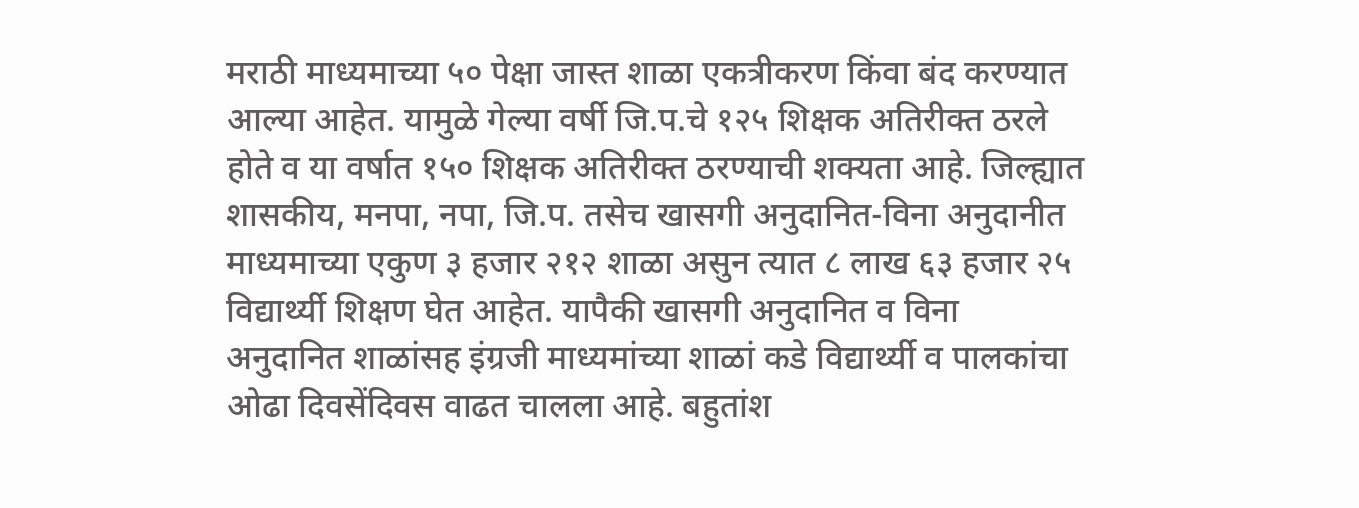मराठी माध्यमाच्या ५० पेक्षा जास्त शाळा एकत्रीकरण किंवा बंद करण्यात आल्या आहेत. यामुळे गेल्या वर्षी जि.प.चे १२५ शिक्षक अतिरीक्त ठरले होते व या वर्षात १५० शिक्षक अतिरीक्त ठरण्याची शक्यता आहे. जिल्ह्यात शासकीय, मनपा, नपा, जि.प. तसेच खासगी अनुदानित-विना अनुदानीत माध्यमाच्या एकुण ३ हजार २१२ शाळा असुन त्यात ८ लाख ६३ हजार २५ विद्यार्थ्यी शिक्षण घेत आहेत. यापैकी खासगी अनुदानित व विना अनुदानित शाळांसह इंग्रजी माध्यमांच्या शाळां कडे विद्यार्थ्यी व पालकांचा ओढा दिवसेंदिवस वाढत चालला आहे. बहुतांश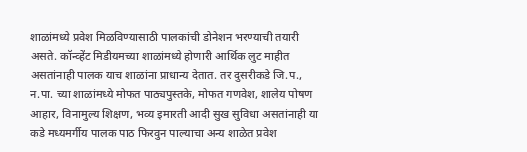शाळांमध्ये प्रवेश मिळविण्यासाठी पालकांची डोनेशन भरण्याची तयारी असते. कॉन्व्हेंट मिडीयमच्या शाळांमध्ये होणारी आर्थिक लुट माहीत असतांनाही पालक याच शाळांना प्राधान्य देतात. तर दुसरीकडे जि.प., न.पा. च्या शाळांमध्ये मोफत पाठ्यपुस्तके, मोफत गणवेश, शालेय पोषण आहार, विनामुल्य शिक्षण, भव्य इमारती आदी सुख सुविधा असतांनाही या कडे मध्यमर्गीय पालक पाठ फिरवुन पाल्याचा अन्य शाळेत प्रवेश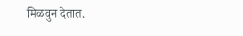मिळवुन देतात.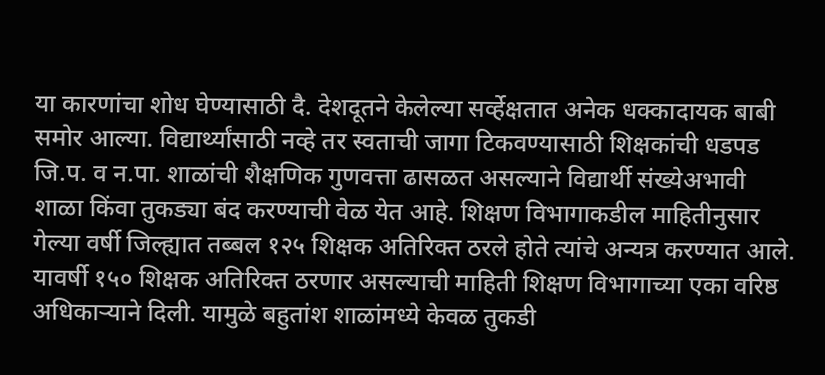या कारणांचा शोध घेण्यासाठी दै. देशदूतने केलेल्या सर्व्हेक्षतात अनेक धक्कादायक बाबी समोर आल्या. विद्यार्थ्यांसाठी नव्हे तर स्वताची जागा टिकवण्यासाठी शिक्षकांची धडपड जि.प. व न.पा. शाळांची शैक्षणिक गुणवत्ता ढासळत असल्याने विद्यार्थी संख्येअभावी शाळा किंवा तुकड्या बंद करण्याची वेळ येत आहे. शिक्षण विभागाकडील माहितीनुसार गेल्या वर्षी जिल्ह्यात तब्बल १२५ शिक्षक अतिरिक्त ठरले होते त्यांचे अन्यत्र करण्यात आले. यावर्षी १५० शिक्षक अतिरिक्त ठरणार असल्याची माहिती शिक्षण विभागाच्या एका वरिष्ठ अधिकार्‍याने दिली. यामुळे बहुतांश शाळांमध्ये केवळ तुकडी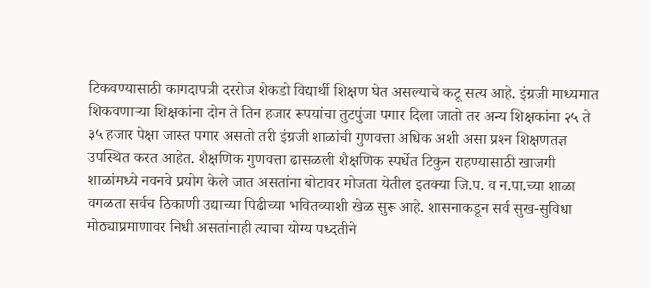टिकवण्यासाठी कागदापत्री दररोज शेकडो विद्यार्थी शिक्षण घेत असल्याचे कटू सत्य आहे. इंग्रजी माध्यमात शिकवणार्‍या शिक्षकांना दोन ते तिन हजार रूपयांचा तुटपुंजा पगार दिला जातो तर अन्य शिक्षकांना २५ ते ३५ हजार पेक्षा जास्त पगार असतो तरी इंग्रजी शाळांची गुणवत्ता अधिक अशी असा प्रश्‍न शिक्षणतज्ञ उपस्थित करत आहेत. शैक्षणिक गुणवत्ता ढासळली शैक्षणिक स्पर्धेत टिकुन राहण्यासाठी खाजगी शाळांमध्ये नवनवे प्रयोग केले जात असतांना बोटावर मोजता येतील इतक्या जि.प. व न.पा.च्या शाळा वगळता सर्वच ठिकाणी उद्याच्या पिढीच्या भवितव्याशी खेळ सुरू आहे. शासनाकडून सर्व सुख-सुविधा मोठ्याप्रमाणावर निधी असतांनाही त्याचा योग्य पध्दतीने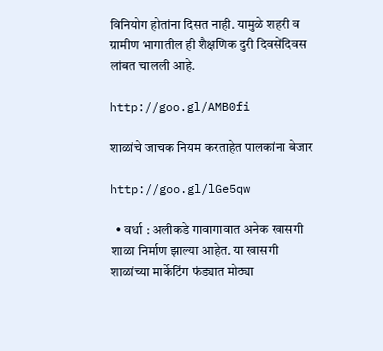विनियोग होतांना दिसत नाही. यामुळे शहरी व ग्रामीण भागातील ही शैक्षणिक दुरी दिवसेंदिवस लांबत चालली आहे.

http://goo.gl/AMB0fi

शाळांचे जाचक नियम करताहेत पालकांना बेजार

http://goo.gl/lGe5qw

  • वर्धा : अलीकडे गावागावात अनेक खासगी शाळा निर्माण झाल्या आहेत. या खासगी शाळांच्या मार्केटिंग फंड्यात मोठ्या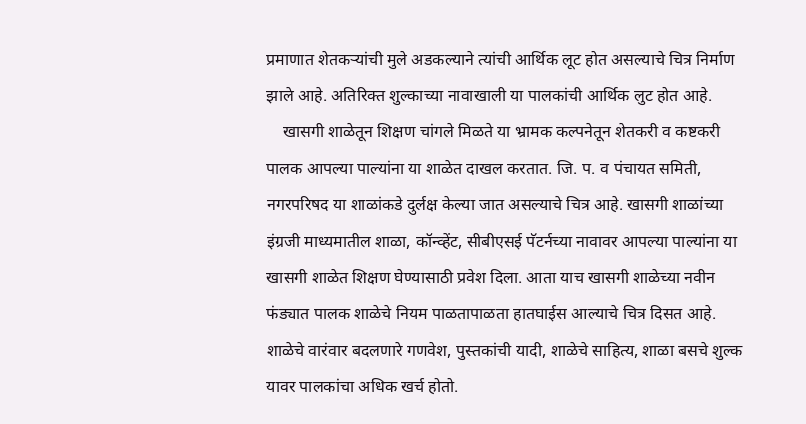प्रमाणात शेतकऱ्यांची मुले अडकल्याने त्यांची आर्थिक लूट होत असल्याचे चित्र निर्माण झाले आहे. अतिरिक्त शुल्काच्या नावाखाली या पालकांची आर्थिक लुट होत आहे.
    खासगी शाळेतून शिक्षण चांगले मिळते या भ्रामक कल्पनेतून शेतकरी व कष्टकरी पालक आपल्या पाल्यांना या शाळेत दाखल करतात. जि. प. व पंचायत समिती, नगरपरिषद या शाळांकडे दुर्लक्ष केल्या जात असल्याचे चित्र आहे. खासगी शाळांच्या इंग्रजी माध्यमातील शाळा, कॉन्व्हेंट, सीबीएसई पॅटर्नच्या नावावर आपल्या पाल्यांना या खासगी शाळेत शिक्षण घेण्यासाठी प्रवेश दिला. आता याच खासगी शाळेच्या नवीन फंड्यात पालक शाळेचे नियम पाळतापाळता हातघाईस आल्याचे चित्र दिसत आहे. शाळेचे वारंवार बदलणारे गणवेश, पुस्तकांची यादी, शाळेचे साहित्य, शाळा बसचे शुल्क यावर पालकांचा अधिक खर्च होतो.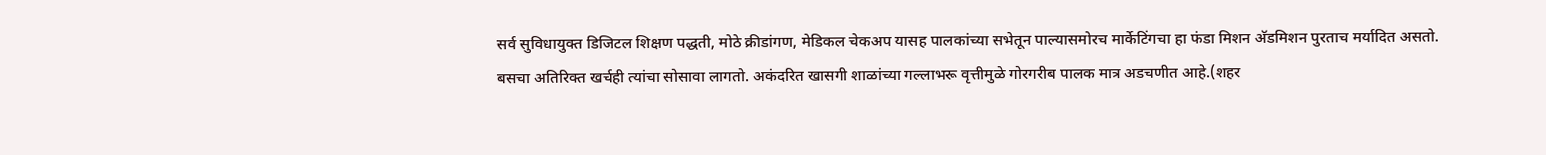सर्व सुविधायुक्त डिजिटल शिक्षण पद्धती, मोठे क्रीडांगण, मेडिकल चेकअप यासह पालकांच्या सभेतून पाल्यासमोरच मार्केटिंगचा हा फंडा मिशन अ‍ॅडमिशन पुरताच मर्यादित असतो. बसचा अतिरिक्त खर्चही त्यांचा सोसावा लागतो. अकंदरित खासगी शाळांच्या गल्लाभरू वृत्तीमुळे गोरगरीब पालक मात्र अडचणीत आहे.(शहर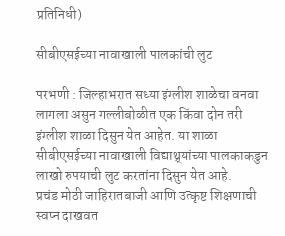प्रतिनिधी)

सीबीएसईच्या नावाखाली पालकांची लुट

परभणी : जिल्हाभरात सध्या इंग्लीश शाळेचा वनवा लागला असुन गल्लीबोळीत एक किंवा दोन तरी इंग्लीश शाळा दिसुन येत आहेत. या शाळा सीबीएसईच्या नावाखाली विद्याथ्र्यांच्या पालकाकडुन लाखो रुपयाची लुट करतांना दिसुन येत आहे.
प्रचंड मोठी जाहिरातबाजी आणि उत्कृष्ट शिक्षणाची स्वप्न दाखवत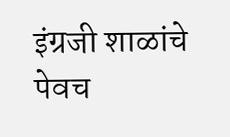इंग्रजी शाळांचे पेवच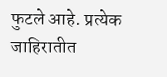फुटले आहे. प्रत्येक जाहिरातीत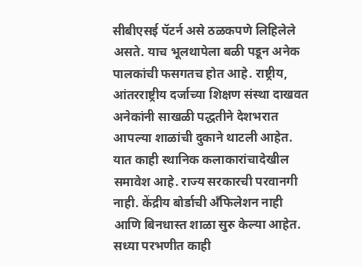सीबीएसई पॅटर्न असे ठळकपणे लिहिलेले असते. याच भूलथापेला बळी पडून अनेक पालकांची फसगतच होत आहे. राष्ट्रीय, आंतरराष्ट्रीय दर्जाच्या शिक्षण संस्था दाखवत अनेकांनी साखळी पद्धतीने देशभरात आपल्या शाळांची दुकाने थाटली आहेत. यात काही स्थानिक कलाकारांचादेखील समावेश आहे. राज्य सरकारची परवानगी नाही. केंद्रीय बोर्डाची अँफिलेशन नाही आणि बिनधास्त शाळा सुरु केल्या आहेत. सध्या परभणीत काही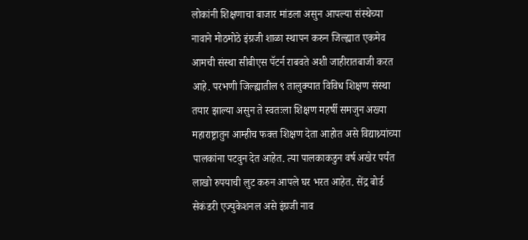लोकांनी शिक्षणाचा बाजार मांडला असुन आपल्या संस्थेच्या नावाने मोठमोठे इंग्रजी शाळा स्थापन करुन जिल्ह्यात एकमेव आमची संस्था सीबीएस पॅटर्न राबवते अशी जाहीरातबाजी करत आहे. परभणी जिल्ह्यातील ९ तालुक्यात विविध शिक्षण संस्था तयार झाल्या असुन ते स्वतःला शिक्षण महर्षी समजुन अख्या महाराष्ट्रातुन आम्हीच फक्त शिक्षण देता आहोत असे विद्याथ्र्यांच्या पालकांना पटवुन देत आहेत. त्या पालकाकडुन वर्ष अखेर पर्यंत लाखो रुपयाची लुट करुन आपले घर भरत आहेत. सेंद्र बोर्ड सेकंडरी एज्युकेशनल असे इंग्रजी नाव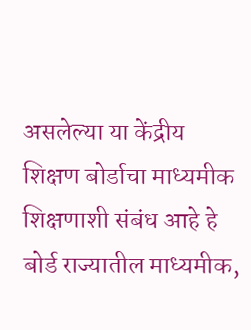असलेल्या या केंद्रीय शिक्षण बोर्डाचा माध्यमीक शिक्षणाशी संबंध आहे हे बोर्ड राज्यातील माध्यमीक,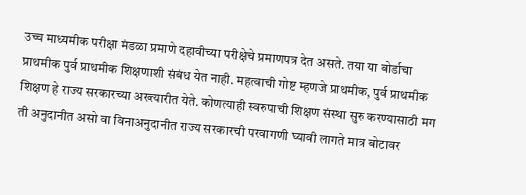उच्च माध्यमीक परीक्षा मंडळा प्रमाणे दहावीच्या परीक्षेचे प्रमाणपत्र देत असते. तया या बोर्डाचा प्राथमीक पुर्व प्राथमीक शिक्षणाशी संबंध येत नाही. महत्वाची गोष्ट म्हणजे प्राथमीक, पुर्व प्राथमीक शिक्षण हे राज्य सरकारच्या अख्त्यारीत येते. कोणत्याही स्वरुपाची शिक्षण संस्था सुरु करण्यासाठी मग ती अनुदानीत असो वा विनाअनुदानीत राज्य सरकारची परवागणी घ्यावी लागते मात्र बोटावर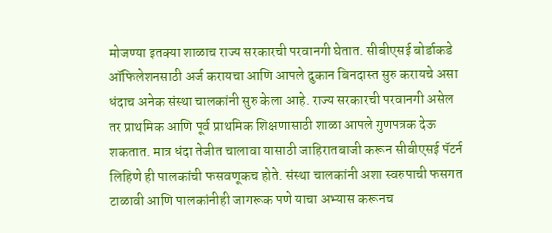मोजण्या इतक्या शाळाच राज्य सरकारची परवानगी घेतात. सीबीएसई बोर्डाकडे ऑफिलेशनसाठी अर्ज करायचा आणि आपले दुकान बिनदास्त सुरु करायचे असा धंदाच अनेक संस्था चालकांनी सुरु केला आहे. राज्य सरकारची परवानगी असेल तर प्राथमिक आणि पूर्व प्राथमिक शिक्षणासाठी शाळा आपले गुणपत्रक देऊ शकतात. मात्र धंदा तेजीत चालावा यासाठी जाहिरातबाजी करून सीबीएसई पॅटर्न लिहिणे ही पालकांची फसवणूकच होते. संस्था चालकांनी अशा स्वरुपाची फसगत टाळावी आणि पालकांनीही जागरूक पणे याचा अभ्यास करूनच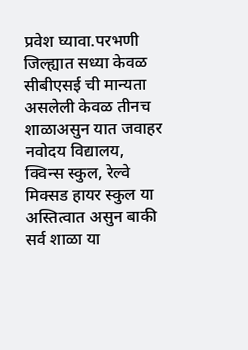प्रवेश घ्यावा.परभणी जिल्ह्यात सध्या केवळ सीबीएसई ची मान्यता असलेली केवळ तीनच शाळाअसुन यात जवाहर नवोदय विद्यालय, क्विन्स स्कुल, रेल्वे मिक्सड हायर स्कुल या अस्तित्वात असुन बाकी सर्व शाळा या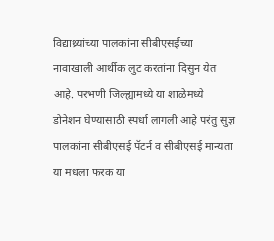विद्याथ्र्यांच्या पालकांना सीबीएसईच्या नावाखाली आर्थीक लुट करतांना दिसुन येत आहे. परभणी जिल्ह्यामध्ये या शाळेमध्ये डोनेशन घेण्यासाठी स्पर्धा लागली आहे परंतु सुज्ञ पालकांना सीबीएसई पॅटर्न व सीबीएसई मान्यता या मधला फरक या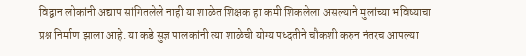विद्वान लोकांनी अद्याप सांगितलेले नाही या शाळेत शिक्षक हा कमी शिकलेला असल्याने मुलांच्या भविष्याचा प्रश्न निर्माण झाला आहे. या कडे सुज्ञ पालकांनी त्या शाळेची योग्य पध्दतीने चौकशी करुन नंतरच आपल्या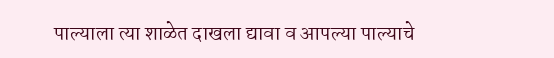पाल्याला त्या शाळेत दाखला द्यावा व आपल्या पाल्याचे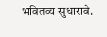भवितव्य सुधारावे.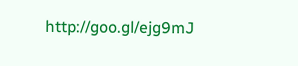http://goo.gl/ejg9mJ